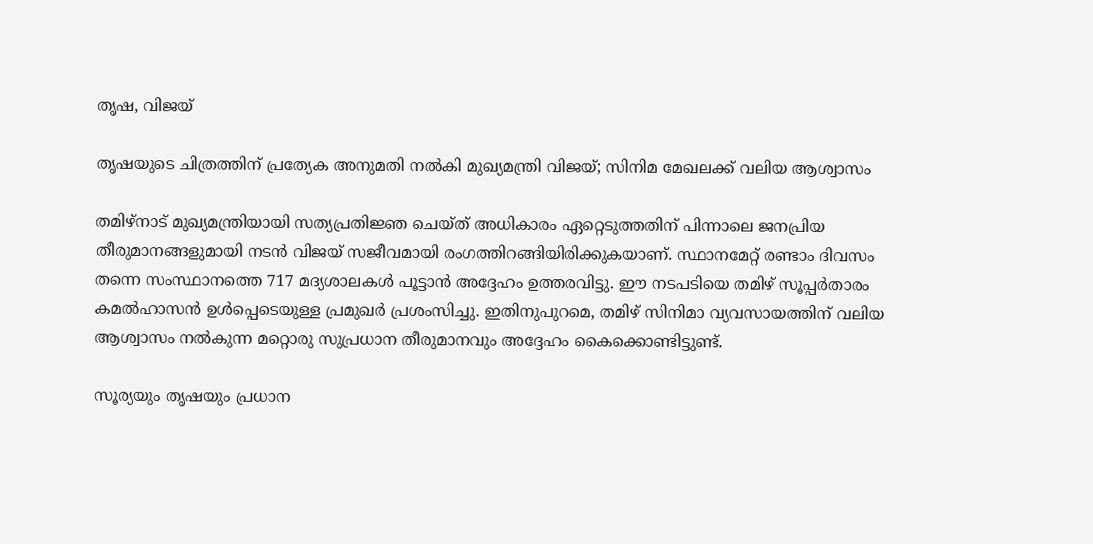തൃഷ, വിജയ്

തൃഷയുടെ ചിത്രത്തിന് പ്രത്യേക അനുമതി നൽകി മുഖ്യമന്ത്രി വിജയ്; സിനിമ മേഖലക്ക് വലിയ ആശ്വാസം

തമിഴ്നാട് മുഖ്യമന്ത്രിയായി സത്യപ്രതിജ്ഞ ചെയ്ത് അധികാരം ഏറ്റെടുത്തതിന് പിന്നാലെ ജനപ്രിയ തീരുമാനങ്ങളുമായി നടൻ വിജയ് സജീവമായി രംഗത്തിറങ്ങിയിരിക്കുകയാണ്. സ്ഥാനമേറ്റ് രണ്ടാം ദിവസം തന്നെ സംസ്ഥാനത്തെ 717 മദ്യശാലകൾ പൂട്ടാൻ അദ്ദേഹം ഉത്തരവിട്ടു. ഈ നടപടിയെ തമിഴ് സൂപ്പർതാരം കമൽഹാസൻ ഉൾപ്പെടെയുള്ള പ്രമുഖർ പ്രശംസിച്ചു. ഇതിനുപുറമെ, തമിഴ് സിനിമാ വ്യവസായത്തിന് വലിയ ആശ്വാസം നൽകുന്ന മറ്റൊരു സുപ്രധാന തീരുമാനവും അദ്ദേഹം കൈക്കൊണ്ടിട്ടുണ്ട്.

സൂര്യയും തൃഷയും പ്രധാന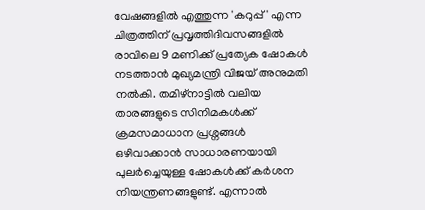വേഷങ്ങളിൽ എത്തുന്ന 'കറുപ്പ്' എന്ന ചിത്രത്തിന് പ്രവൃത്തിദിവസങ്ങളിൽ രാവിലെ 9 മണിക്ക് പ്രത്യേക ഷോകൾ നടത്താൻ മുഖ്യമന്ത്രി വിജയ് അനുമതി നൽകി. തമിഴ്നാട്ടിൽ വലിയ താരങ്ങളുടെ സിനിമകൾക്ക് ക്രമസമാധാന പ്രശ്നങ്ങൾ ഒഴിവാക്കാൻ സാധാരണയായി പുലർച്ചെയുള്ള ഷോകൾക്ക് കർശന നിയന്ത്രണങ്ങളുണ്ട്. എന്നാൽ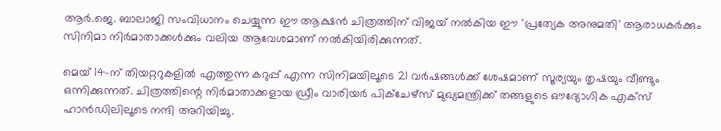ആർ.ജെ. ബാലാജി സംവിധാനം ചെയ്യുന്ന ഈ ആക്ഷൻ ചിത്രത്തിന് വിജയ് നൽകിയ ഈ 'പ്രത്യേക അനുമതി' ആരാധകർക്കും സിനിമാ നിർമാതാക്കൾക്കും വലിയ ആവേശമാണ് നൽകിയിരിക്കുന്നത്.

മെയ് 14-ന് തിയറ്ററുകളിൽ എത്തുന്ന കറുപ്പ് എന്ന സിനിമയിലൂടെ 21 വർഷങ്ങൾക്ക് ശേഷമാണ് സൂര്യയും തൃഷയും വീണ്ടും ഒന്നിക്കുന്നത്. ചിത്രത്തിന്റെ നിർമാതാക്കളായ ഡ്രീം വാരിയർ പിക്ചേഴ്സ് മുഖ്യമന്ത്രിക്ക് തങ്ങളുടെ ഔദ്യോഗിക എക്സ് ഹാൻഡിലിലൂടെ നന്ദി അറിയിച്ചു.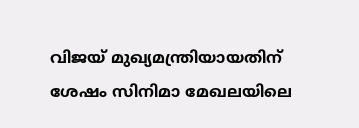വിജയ് മുഖ്യമന്ത്രിയായതിന് ശേഷം സിനിമാ മേഖലയിലെ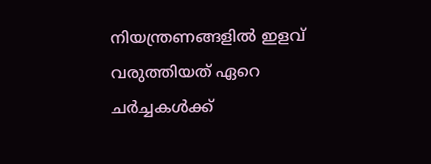നിയന്ത്രണങ്ങളിൽ ഇളവ് വരുത്തിയത് ഏറെ ചർച്ചകൾക്ക്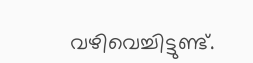വഴിവെച്ചിട്ടുണ്ട്.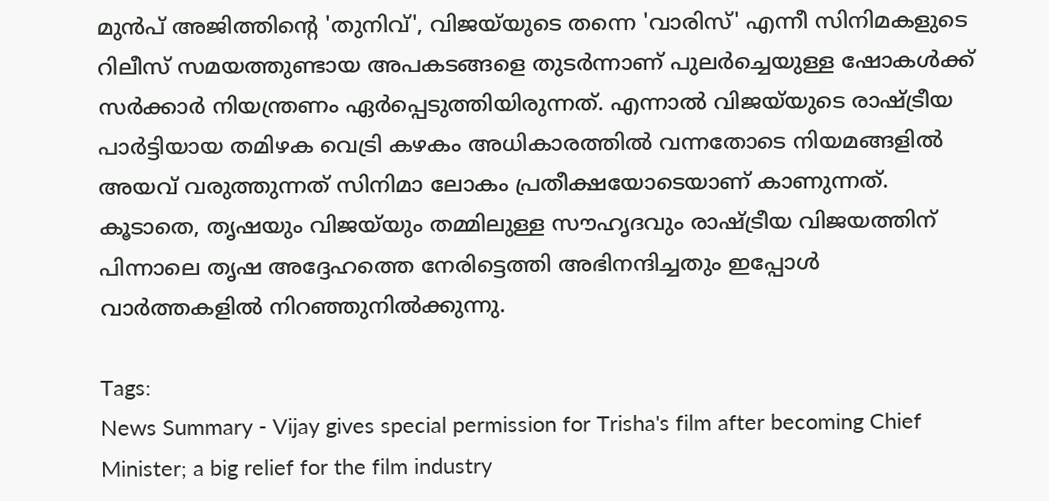മുൻപ് അജിത്തിന്റെ 'തുനിവ്', വിജയ്‌യുടെ തന്നെ 'വാരിസ്' എന്നീ സിനിമകളുടെ റിലീസ് സമയത്തുണ്ടായ അപകടങ്ങളെ തുടർന്നാണ് പുലർച്ചെയുള്ള ഷോകൾക്ക് സർക്കാർ നിയന്ത്രണം ഏർപ്പെടുത്തിയിരുന്നത്. എന്നാൽ വിജയ്‌യുടെ രാഷ്ട്രീയ പാർട്ടിയായ തമിഴക വെട്രി കഴകം അധികാരത്തിൽ വന്നതോടെ നിയമങ്ങളിൽ അയവ് വരുത്തുന്നത് സിനിമാ ലോകം പ്രതീക്ഷയോടെയാണ് കാണുന്നത്. കൂടാതെ, തൃഷയും വിജയ്‌യും തമ്മിലുള്ള സൗഹൃദവും രാഷ്ട്രീയ വിജയത്തിന് പിന്നാലെ തൃഷ അദ്ദേഹത്തെ നേരിട്ടെത്തി അഭിനന്ദിച്ചതും ഇപ്പോൾ വാർത്തകളിൽ നിറഞ്ഞുനിൽക്കുന്നു.

Tags:
News Summary - Vijay gives special permission for Trisha's film after becoming Chief Minister; a big relief for the film industry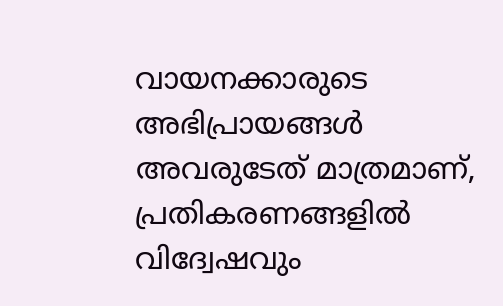വായനക്കാരുടെ അഭിപ്രായങ്ങള്‍ അവരുടേത് മാത്രമാണ്, പ്രതികരണങ്ങളിൽ വിദ്വേഷവും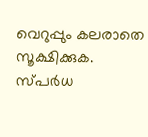വെറുപ്പും കലരാതെ സൂക്ഷിക്കുക. സ്പർധ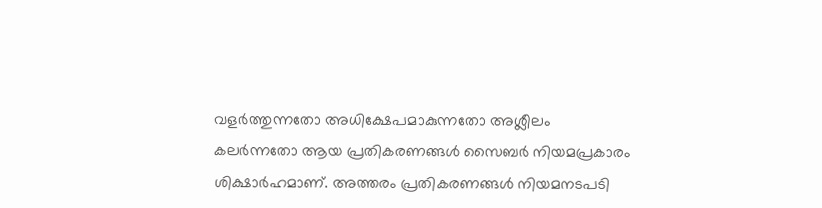വളർത്തുന്നതോ അധിക്ഷേപമാകുന്നതോ അശ്ലീലം കലർന്നതോ ആയ പ്രതികരണങ്ങൾ സൈബർ നിയമപ്രകാരം ശിക്ഷാർഹമാണ്. അത്തരം പ്രതികരണങ്ങൾ നിയമനടപടി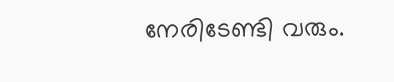നേരിടേണ്ടി വരും.